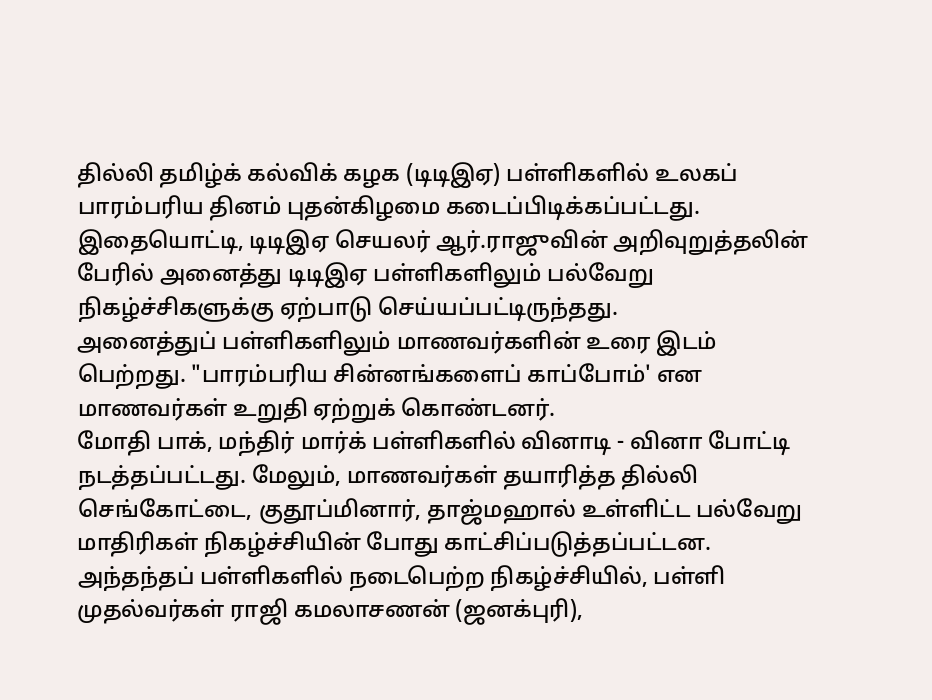தில்லி தமிழ்க் கல்விக் கழக (டிடிஇஏ) பள்ளிகளில் உலகப் பாரம்பரிய தினம் புதன்கிழமை கடைப்பிடிக்கப்பட்டது.
இதையொட்டி, டிடிஇஏ செயலர் ஆர்.ராஜுவின் அறிவுறுத்தலின் பேரில் அனைத்து டிடிஇஏ பள்ளிகளிலும் பல்வேறு நிகழ்ச்சிகளுக்கு ஏற்பாடு செய்யப்பட்டிருந்தது.
அனைத்துப் பள்ளிகளிலும் மாணவர்களின் உரை இடம் பெற்றது. "பாரம்பரிய சின்னங்களைப் காப்போம்' என மாணவர்கள் உறுதி ஏற்றுக் கொண்டனர்.
மோதி பாக், மந்திர் மார்க் பள்ளிகளில் வினாடி - வினா போட்டி நடத்தப்பட்டது. மேலும், மாணவர்கள் தயாரித்த தில்லி செங்கோட்டை, குதூப்மினார், தாஜ்மஹால் உள்ளிட்ட பல்வேறு மாதிரிகள் நிகழ்ச்சியின் போது காட்சிப்படுத்தப்பட்டன.
அந்தந்தப் பள்ளிகளில் நடைபெற்ற நிகழ்ச்சியில், பள்ளி முதல்வர்கள் ராஜி கமலாசணன் (ஜனக்புரி),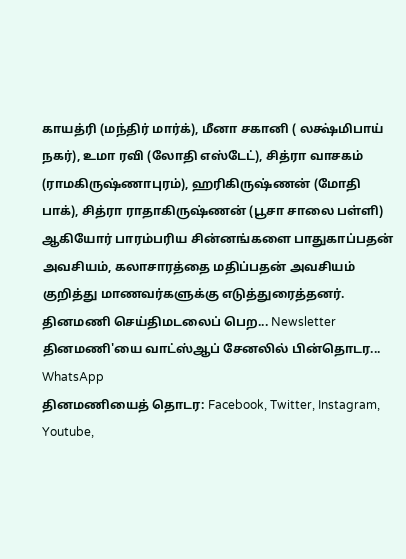காயத்ரி (மந்திர் மார்க்), மீனா சகானி ( லக்ஷ்மிபாய் நகர்), உமா ரவி (லோதி எஸ்டேட்), சித்ரா வாசகம் (ராமகிருஷ்ணாபுரம்), ஹரிகிருஷ்ணன் (மோதி பாக்), சித்ரா ராதாகிருஷ்ணன் (பூசா சாலை பள்ளி) ஆகியோர் பாரம்பரிய சின்னங்களை பாதுகாப்பதன் அவசியம், கலாசாரத்தை மதிப்பதன் அவசியம் குறித்து மாணவர்களுக்கு எடுத்துரைத்தனர்.
தினமணி செய்திமடலைப் பெற... Newsletter
தினமணி'யை வாட்ஸ்ஆப் சேனலில் பின்தொடர... WhatsApp
தினமணியைத் தொடர: Facebook, Twitter, Instagram, Youtube,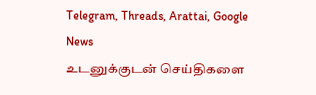Telegram, Threads, Arattai, Google News
உடனுக்குடன் செய்திகளை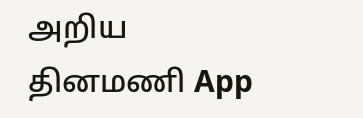அறிய தினமணி App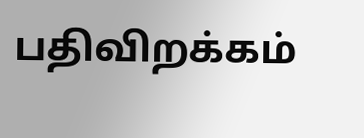பதிவிறக்கம்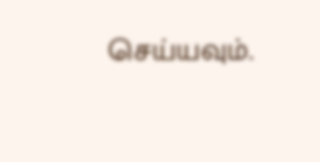செய்யவும்.